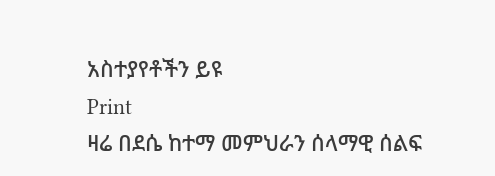አስተያየቶችን ይዩ
Print
ዛሬ በደሴ ከተማ መምህራን ሰላማዊ ሰልፍ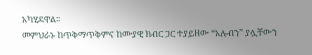አካሂደዋል፡፡
መምህራኑ ከጥቅማጥቅምና ከሙያዊ ክብር ጋር ተያይዘው “አሉብን” ያሏቸውን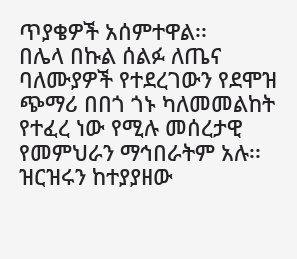ጥያቄዎች አሰምተዋል፡፡
በሌላ በኩል ሰልፉ ለጤና ባለሙያዎች የተደረገውን የደሞዝ ጭማሪ በበጎ ጎኑ ካለመመልከት የተፈረ ነው የሚሉ መሰረታዊ የመምህራን ማኅበራትም አሉ፡፡
ዝርዝሩን ከተያያዘው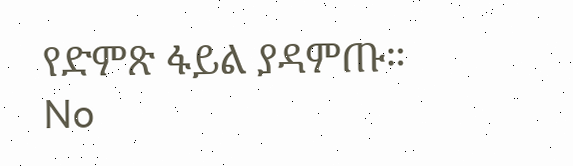የድምጽ ፋይል ያዳምጡ።
No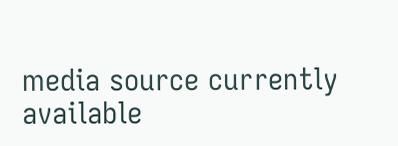media source currently available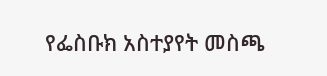የፌስቡክ አስተያየት መስጫ